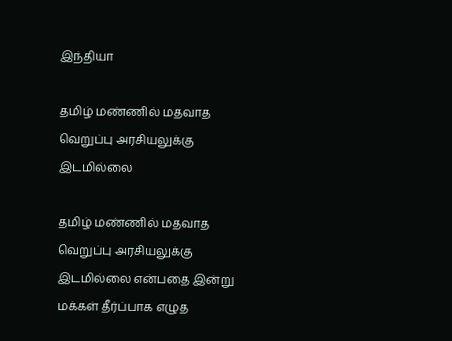இந்தியா

தமிழ் மண்ணில் மதவாத வெறுப்பு அரசியலுக்கு இடமில்லை

தமிழ் மண்ணில் மதவாத வெறுப்பு அரசியலுக்கு இடமில்லை என்பதை இன்று மக்கள் தீர்ப்பாக எழுத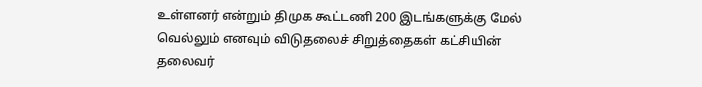உள்ளனர் என்றும் திமுக கூட்டணி 200 இடங்களுக்கு மேல் வெல்லும் எனவும் விடுதலைச் சிறுத்தைகள் கட்சியின் தலைவர்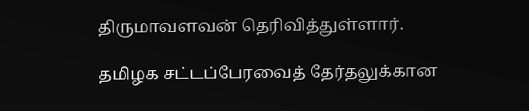திருமாவளவன் தெரிவித்துள்ளார்.

தமிழக சட்டப்பேரவைத் தேர்தலுக்கான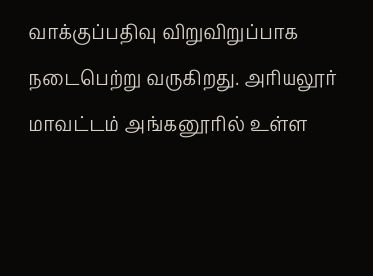வாக்குப்பதிவு விறுவிறுப்பாக நடைபெற்று வருகிறது. அரியலூர் மாவட்டம் அங்கனூரில் உள்ள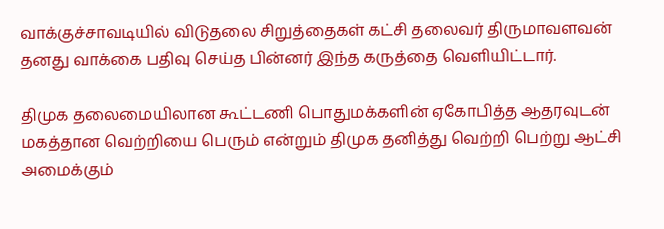வாக்குச்சாவடியில் விடுதலை சிறுத்தைகள் கட்சி தலைவர் திருமாவளவன் தனது வாக்கை பதிவு செய்த பின்னர் இந்த கருத்தை வெளியிட்டார்.

திமுக தலைமையிலான கூட்டணி பொதுமக்களின் ஏகோபித்த ஆதரவுடன் மகத்தான வெற்றியை பெரும் என்றும் திமுக தனித்து வெற்றி பெற்று ஆட்சி அமைக்கும்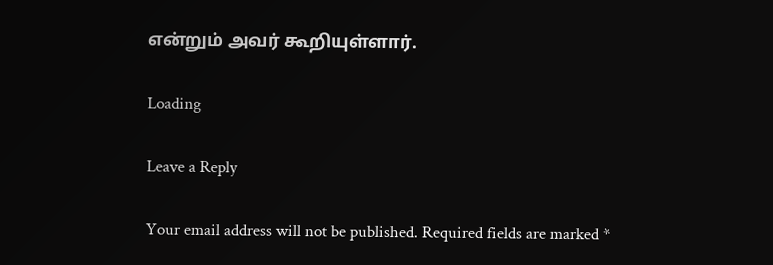என்றும் அவர் கூறியுள்ளார்.

Loading

Leave a Reply

Your email address will not be published. Required fields are marked *